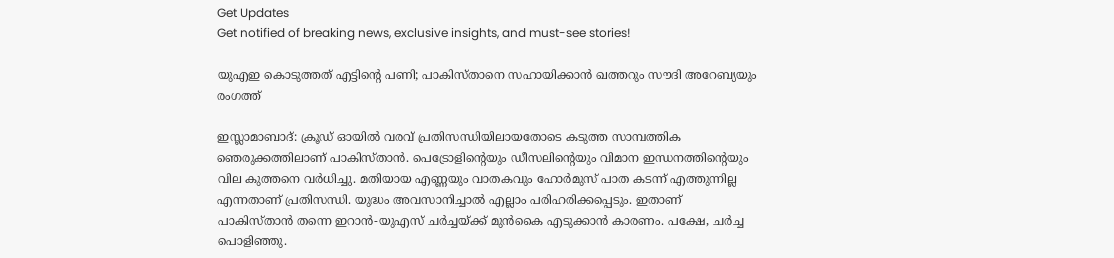Get Updates
Get notified of breaking news, exclusive insights, and must-see stories!

യുഎഇ കൊടുത്തത് എട്ടിന്റെ പണി; പാകിസ്താനെ സഹായിക്കാന്‍ ഖത്തറും സൗദി അറേബ്യയും രംഗത്ത്

ഇസ്ലാമാബാദ്: ക്രൂഡ് ഓയില്‍ വരവ് പ്രതിസന്ധിയിലായതോടെ കടുത്ത സാമ്പത്തിക ഞെരുക്കത്തിലാണ് പാകിസ്താന്‍. പെട്രോളിന്റെയും ഡീസലിന്റെയും വിമാന ഇന്ധനത്തിന്റെയും വില കുത്തനെ വര്‍ധിച്ചു. മതിയായ എണ്ണയും വാതകവും ഹോര്‍മുസ് പാത കടന്ന് എത്തുന്നില്ല എന്നതാണ് പ്രതിസന്ധി. യുദ്ധം അവസാനിച്ചാല്‍ എല്ലാം പരിഹരിക്കപ്പെടും. ഇതാണ് പാകിസ്താന്‍ തന്നെ ഇറാന്‍-യുഎസ് ചര്‍ച്ചയ്ക്ക് മുന്‍കൈ എടുക്കാന്‍ കാരണം. പക്ഷേ, ചര്‍ച്ച പൊളിഞ്ഞു.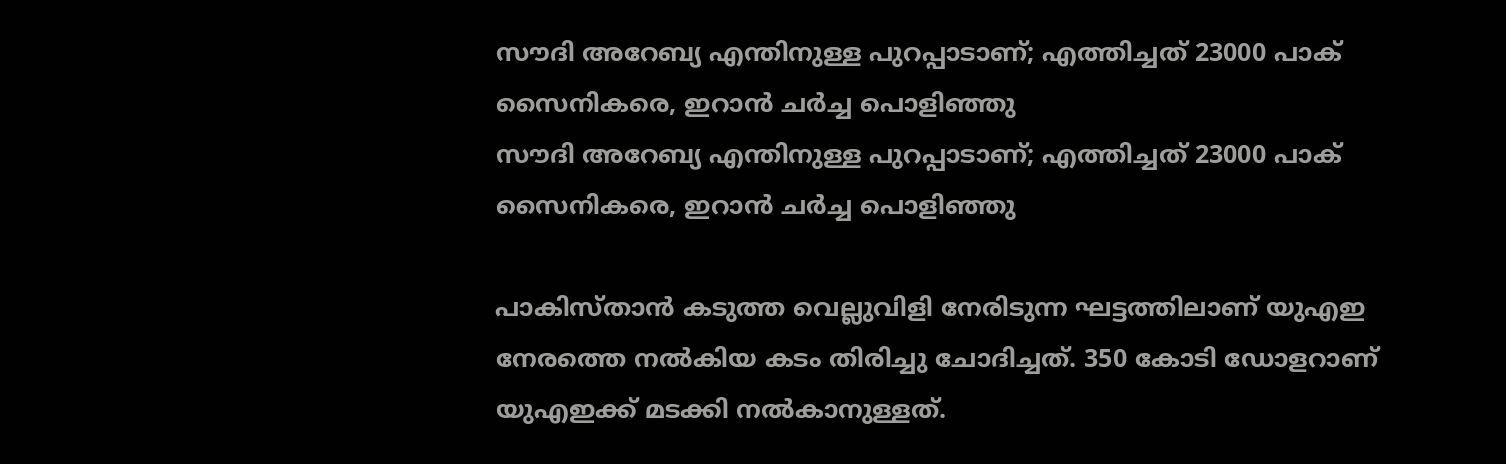സൗദി അറേബ്യ എന്തിനുള്ള പുറപ്പാടാണ്; എത്തിച്ചത് 23000 പാക് സൈനികരെ, ഇറാന്‍ ചര്‍ച്ച പൊളിഞ്ഞു
സൗദി അറേബ്യ എന്തിനുള്ള പുറപ്പാടാണ്; എത്തിച്ചത് 23000 പാക് സൈനികരെ, ഇറാന്‍ ചര്‍ച്ച പൊളിഞ്ഞു

പാകിസ്താന്‍ കടുത്ത വെല്ലുവിളി നേരിടുന്ന ഘട്ടത്തിലാണ് യുഎഇ നേരത്തെ നല്‍കിയ കടം തിരിച്ചു ചോദിച്ചത്. 350 കോടി ഡോളറാണ് യുഎഇക്ക് മടക്കി നല്‍കാനുള്ളത്.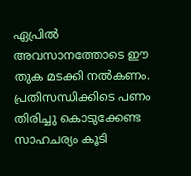ഏപ്രില്‍ അവസാനത്തോടെ ഈ തുക മടക്കി നല്‍കണം. പ്രതിസന്ധിക്കിടെ പണം തിരിച്ചു കൊടുക്കേണ്ട സാഹചര്യം കൂടി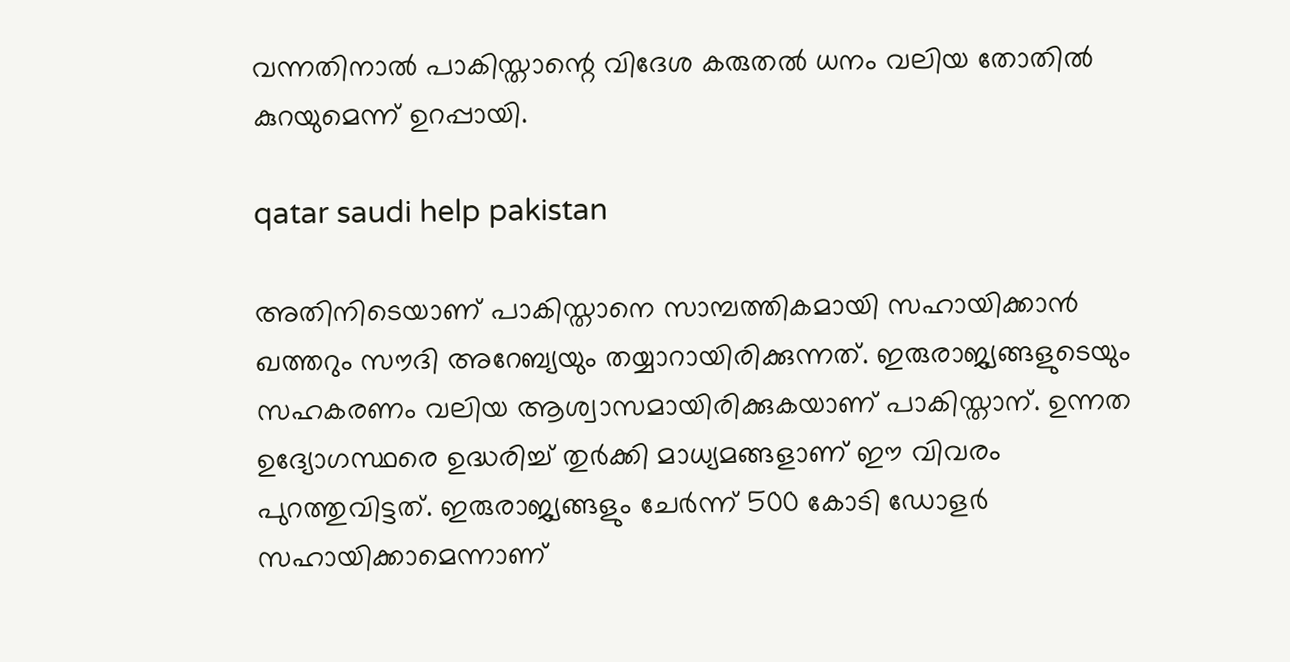വന്നതിനാല്‍ പാകിസ്താന്റെ വിദേശ കരുതല്‍ ധനം വലിയ തോതില്‍ കുറയുമെന്ന് ഉറപ്പായി.

qatar saudi help pakistan

അതിനിടെയാണ് പാകിസ്താനെ സാമ്പത്തികമായി സഹായിക്കാന്‍ ഖത്തറും സൗദി അറേബ്യയും തയ്യാറായിരിക്കുന്നത്. ഇരുരാജ്യങ്ങളുടെയും സഹകരണം വലിയ ആശ്വാസമായിരിക്കുകയാണ് പാകിസ്താന്. ഉന്നത ഉദ്യോഗസ്ഥരെ ഉദ്ധരിച്ച് തുര്‍ക്കി മാധ്യമങ്ങളാണ് ഈ വിവരം പുറത്തുവിട്ടത്. ഇരുരാജ്യങ്ങളും ചേര്‍ന്ന് 500 കോടി ഡോളര്‍ സഹായിക്കാമെന്നാണ്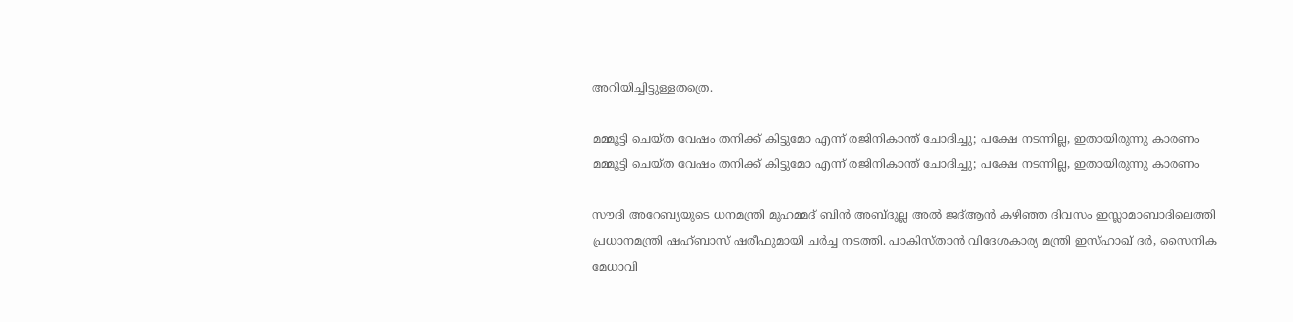അറിയിച്ചിട്ടുള്ളതത്രെ.

മമ്മൂട്ടി ചെയ്ത വേഷം തനിക്ക് കിട്ടുമോ എന്ന് രജിനികാന്ത് ചോദിച്ചു; പക്ഷേ നടന്നില്ല, ഇതായിരുന്നു കാരണം
മമ്മൂട്ടി ചെയ്ത വേഷം തനിക്ക് കിട്ടുമോ എന്ന് രജിനികാന്ത് ചോദിച്ചു; പക്ഷേ നടന്നില്ല, ഇതായിരുന്നു കാരണം

സൗദി അറേബ്യയുടെ ധനമന്ത്രി മുഹമ്മദ് ബിന്‍ അബ്ദുല്ല അല്‍ ജദ്ആന്‍ കഴിഞ്ഞ ദിവസം ഇസ്ലാമാബാദിലെത്തി പ്രധാനമന്ത്രി ഷഹ്ബാസ് ഷരീഫുമായി ചര്‍ച്ച നടത്തി. പാകിസ്താന്‍ വിദേശകാര്യ മന്ത്രി ഇസ്ഹാഖ് ദര്‍, സൈനിക മേധാവി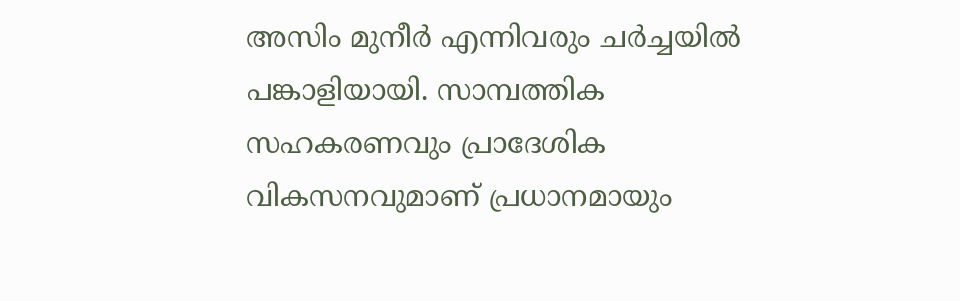അസിം മുനീര്‍ എന്നിവരും ചര്‍ച്ചയില്‍ പങ്കാളിയായി. സാമ്പത്തിക സഹകരണവും പ്രാദേശിക വികസനവുമാണ് പ്രധാനമായും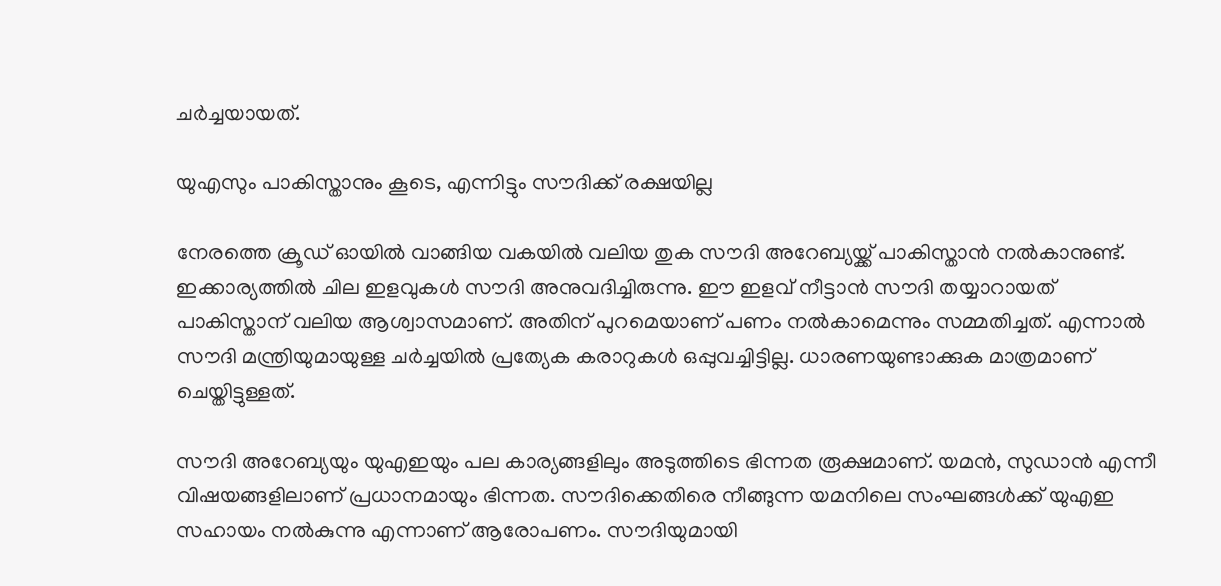ചര്‍ച്ചയായത്.

യുഎസും പാകിസ്താനും കൂടെ, എന്നിട്ടും സൗദിക്ക് രക്ഷയില്ല

നേരത്തെ ക്രൂഡ് ഓയില്‍ വാങ്ങിയ വകയില്‍ വലിയ തുക സൗദി അറേബ്യയ്ക്ക് പാകിസ്താന്‍ നല്‍കാനുണ്ട്. ഇക്കാര്യത്തില്‍ ചില ഇളവുകള്‍ സൗദി അനുവദിച്ചിരുന്നു. ഈ ഇളവ് നീട്ടാന്‍ സൗദി തയ്യാറായത് പാകിസ്താന് വലിയ ആശ്വാസമാണ്. അതിന് പുറമെയാണ് പണം നല്‍കാമെന്നും സമ്മതിച്ചത്. എന്നാല്‍ സൗദി മന്ത്രിയുമായുള്ള ചര്‍ച്ചയില്‍ പ്രത്യേക കരാറുകള്‍ ഒപ്പുവച്ചിട്ടില്ല. ധാരണയുണ്ടാക്കുക മാത്രമാണ് ചെയ്തിട്ടുള്ളത്.

സൗദി അറേബ്യയും യുഎഇയും പല കാര്യങ്ങളിലും അടുത്തിടെ ഭിന്നത രൂക്ഷമാണ്. യമന്‍, സുഡാന്‍ എന്നീ വിഷയങ്ങളിലാണ് പ്രധാനമായും ഭിന്നത. സൗദിക്കെതിരെ നീങ്ങുന്ന യമനിലെ സംഘങ്ങള്‍ക്ക് യുഎഇ സഹായം നല്‍കുന്നു എന്നാണ് ആരോപണം. സൗദിയുമായി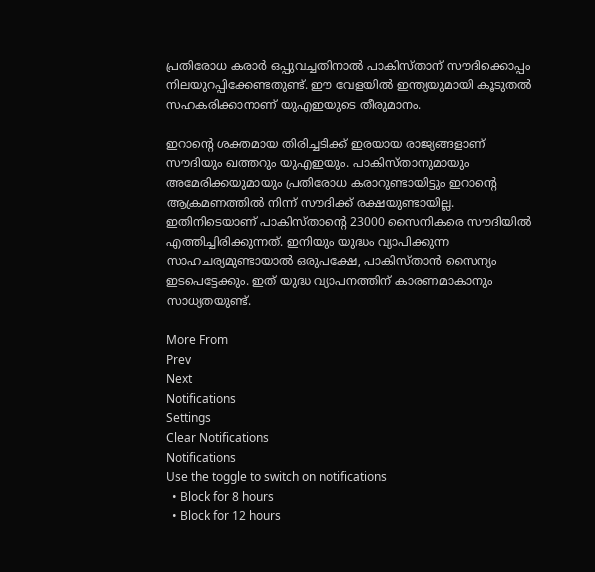പ്രതിരോധ കരാര്‍ ഒപ്പുവച്ചതിനാല്‍ പാകിസ്താന് സൗദിക്കൊപ്പം നിലയുറപ്പിക്കേണ്ടതുണ്ട്. ഈ വേളയില്‍ ഇന്ത്യയുമായി കൂടുതല്‍ സഹകരിക്കാനാണ് യുഎഇയുടെ തീരുമാനം.

ഇറാന്റെ ശക്തമായ തിരിച്ചടിക്ക് ഇരയായ രാജ്യങ്ങളാണ് സൗദിയും ഖത്തറും യുഎഇയും. പാകിസ്താനുമായും അമേരിക്കയുമായും പ്രതിരോധ കരാറുണ്ടായിട്ടും ഇറാന്റെ ആക്രമണത്തില്‍ നിന്ന് സൗദിക്ക് രക്ഷയുണ്ടായില്ല. ഇതിനിടെയാണ് പാകിസ്താന്റെ 23000 സൈനികരെ സൗദിയില്‍ എത്തിച്ചിരിക്കുന്നത്. ഇനിയും യുദ്ധം വ്യാപിക്കുന്ന സാഹചര്യമുണ്ടായാല്‍ ഒരുപക്ഷേ, പാകിസ്താന്‍ സൈന്യം ഇടപെട്ടേക്കും. ഇത് യുദ്ധ വ്യാപനത്തിന് കാരണമാകാനും സാധ്യതയുണ്ട്.

More From
Prev
Next
Notifications
Settings
Clear Notifications
Notifications
Use the toggle to switch on notifications
  • Block for 8 hours
  • Block for 12 hours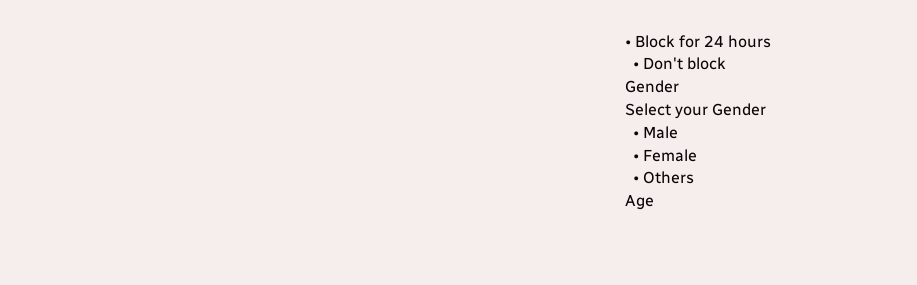• Block for 24 hours
  • Don't block
Gender
Select your Gender
  • Male
  • Female
  • Others
Age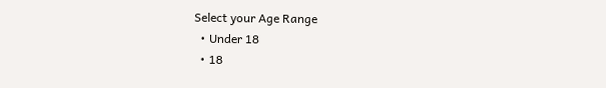Select your Age Range
  • Under 18
  • 18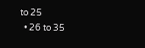to 25
  • 26 to 35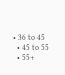• 36 to 45
  • 45 to 55
  • 55+